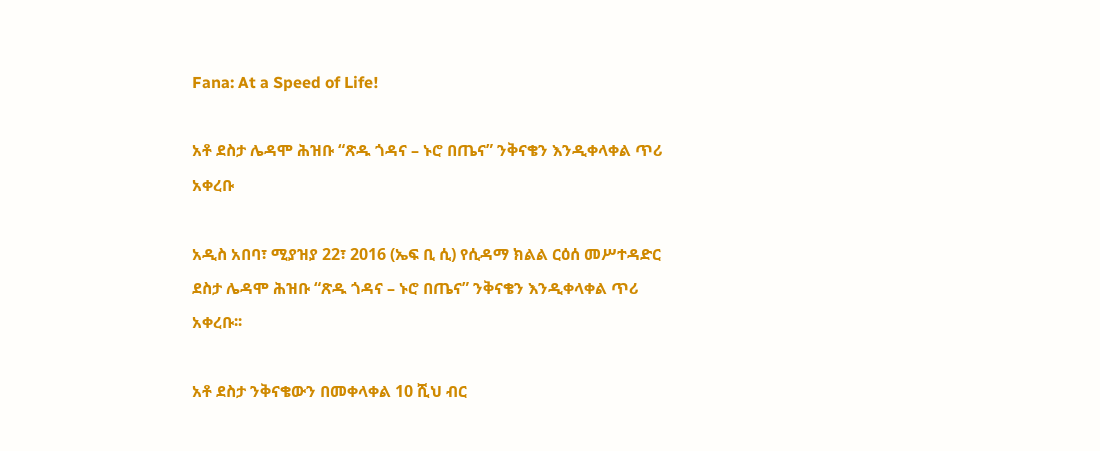Fana: At a Speed of Life!

አቶ ደስታ ሌዳሞ ሕዝቡ “ጽዱ ጎዳና – ኑሮ በጤና” ንቅናቄን እንዲቀላቀል ጥሪ አቀረቡ

አዲስ አበባ፣ ሚያዝያ 22፣ 2016 (ኤፍ ቢ ሲ) የሲዳማ ክልል ርዕሰ መሥተዳድር ደስታ ሌዳሞ ሕዝቡ “ጽዱ ጎዳና – ኑሮ በጤና” ንቅናቄን እንዲቀላቀል ጥሪ አቀረቡ፡፡

አቶ ደስታ ንቅናቄውን በመቀላቀል 10 ሺህ ብር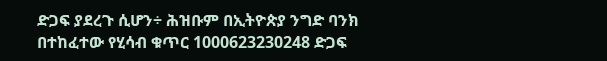ድጋፍ ያደረጉ ሲሆን÷ ሕዝቡም በኢትዮጵያ ንግድ ባንክ በተከፈተው የሂሳብ ቁጥር 1000623230248 ድጋፍ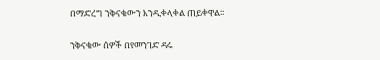በማድረግ ንቅናቄውን እንዲቀላቀል ጠይቀዋል፡፡

ንቅናቄው ሰዎች በየመንገድ ዳሩ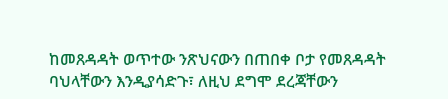ከመጸዳዳት ወጥተው ንጽህናውን በጠበቀ ቦታ የመጸዳዳት ባህላቸውን እንዲያሳድጉ፣ ለዚህ ደግሞ ደረጃቸውን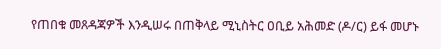የጠበቁ መጸዳጃዎች እንዲሠሩ በጠቅላይ ሚኒስትር ዐቢይ አሕመድ (ዶ/ር) ይፋ መሆኑ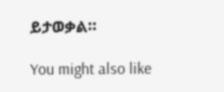ይታወቃል።

You might also like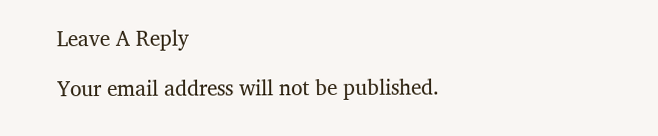Leave A Reply

Your email address will not be published.